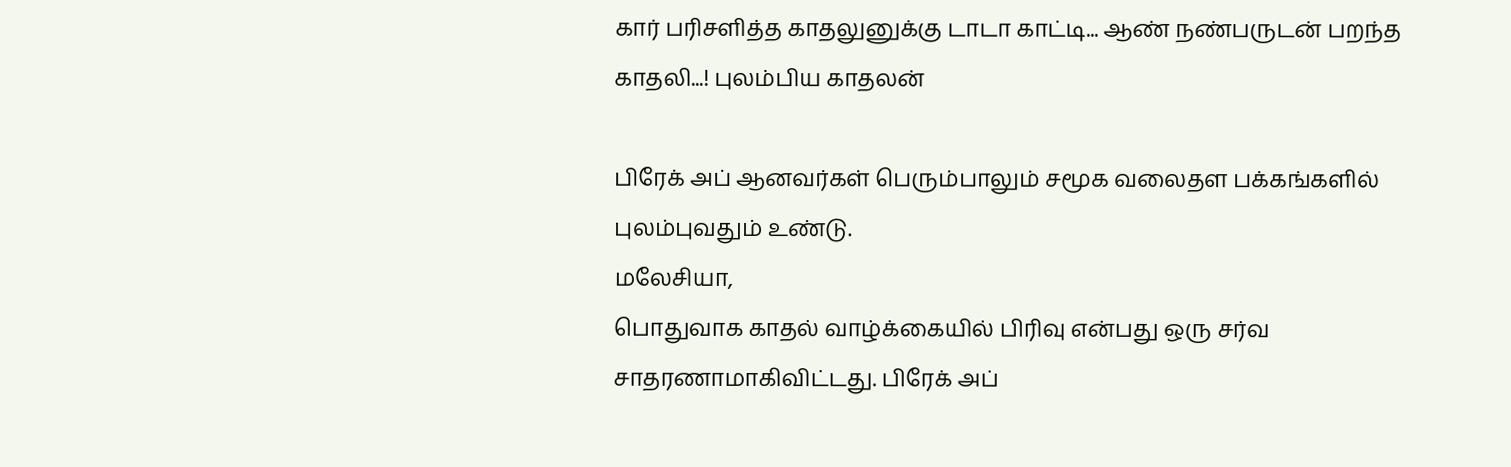கார் பரிசளித்த காதலுனுக்கு டாடா காட்டி... ஆண் நண்பருடன் பறந்த காதலி...! புலம்பிய காதலன்

பிரேக் அப் ஆனவர்கள் பெரும்பாலும் சமூக வலைதள பக்கங்களில் புலம்புவதும் உண்டு.
மலேசியா,
பொதுவாக காதல் வாழ்க்கையில் பிரிவு என்பது ஒரு சர்வ சாதரணாமாகிவிட்டது. பிரேக் அப்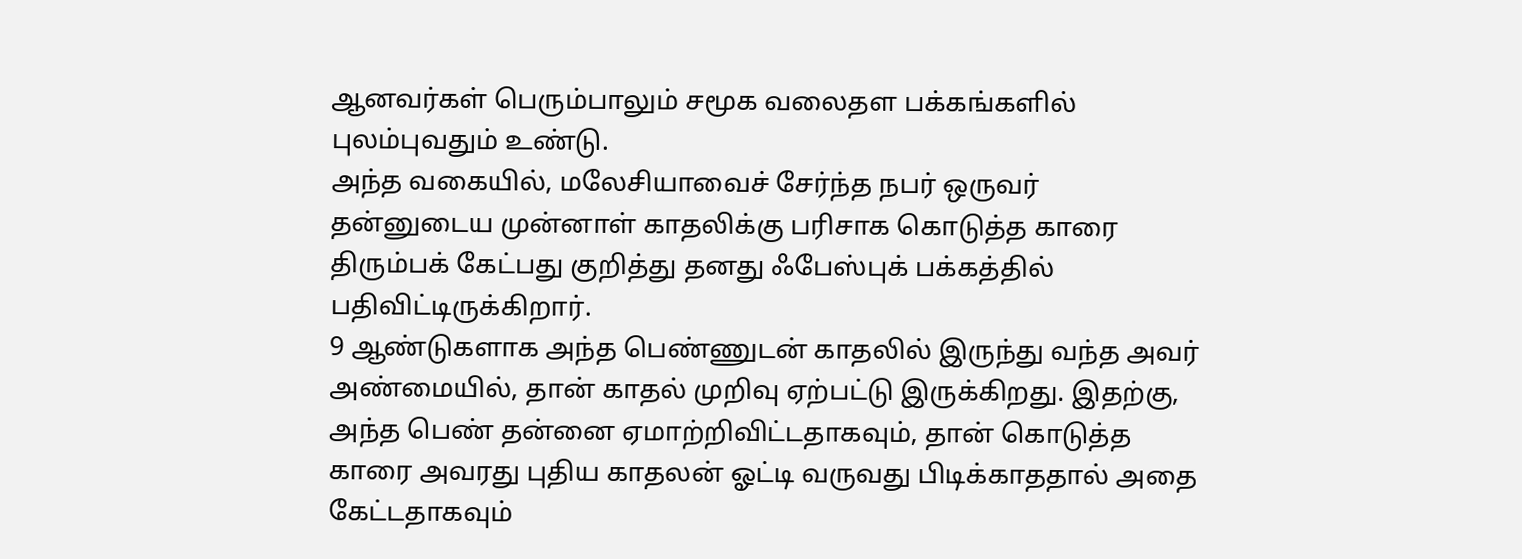ஆனவர்கள் பெரும்பாலும் சமூக வலைதள பக்கங்களில் புலம்புவதும் உண்டு.
அந்த வகையில், மலேசியாவைச் சேர்ந்த நபர் ஒருவர் தன்னுடைய முன்னாள் காதலிக்கு பரிசாக கொடுத்த காரை திரும்பக் கேட்பது குறித்து தனது ஃபேஸ்புக் பக்கத்தில் பதிவிட்டிருக்கிறார்.
9 ஆண்டுகளாக அந்த பெண்ணுடன் காதலில் இருந்து வந்த அவர் அண்மையில், தான் காதல் முறிவு ஏற்பட்டு இருக்கிறது. இதற்கு, அந்த பெண் தன்னை ஏமாற்றிவிட்டதாகவும், தான் கொடுத்த காரை அவரது புதிய காதலன் ஓட்டி வருவது பிடிக்காததால் அதை கேட்டதாகவும்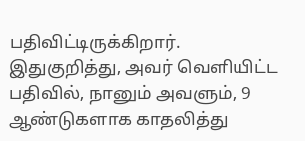பதிவிட்டிருக்கிறார்.
இதுகுறித்து, அவர் வெளியிட்ட பதிவில், நானும் அவளும், 9 ஆண்டுகளாக காதலித்து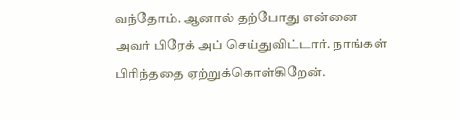வந்தோம். ஆனால் தற்போது என்னை அவர் பிரேக் அப் செய்துவிட்டார். நாங்கள் பிரிந்ததை ஏற்றுக்கொள்கிறேன்.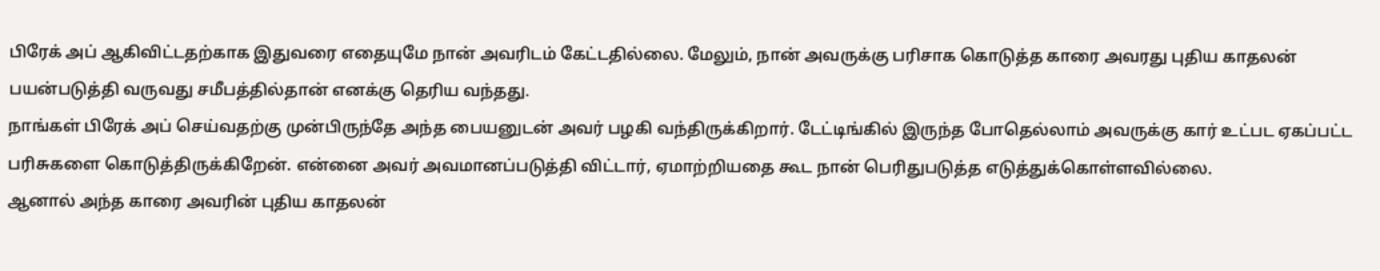பிரேக் அப் ஆகிவிட்டதற்காக இதுவரை எதையுமே நான் அவரிடம் கேட்டதில்லை. மேலும், நான் அவருக்கு பரிசாக கொடுத்த காரை அவரது புதிய காதலன் பயன்படுத்தி வருவது சமீபத்தில்தான் எனக்கு தெரிய வந்தது.
நாங்கள் பிரேக் அப் செய்வதற்கு முன்பிருந்தே அந்த பையனுடன் அவர் பழகி வந்திருக்கிறார். டேட்டிங்கில் இருந்த போதெல்லாம் அவருக்கு கார் உட்பட ஏகப்பட்ட பரிசுகளை கொடுத்திருக்கிறேன். என்னை அவர் அவமானப்படுத்தி விட்டார், ஏமாற்றியதை கூட நான் பெரிதுபடுத்த எடுத்துக்கொள்ளவில்லை.
ஆனால் அந்த காரை அவரின் புதிய காதலன்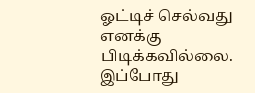ஓட்டிச் செல்வது எனக்கு பிடிக்கவில்லை. இப்போது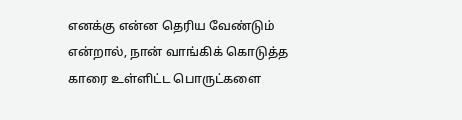எனக்கு என்ன தெரிய வேண்டும் என்றால், நான் வாங்கிக் கொடுத்த காரை உள்ளிட்ட பொருட்களை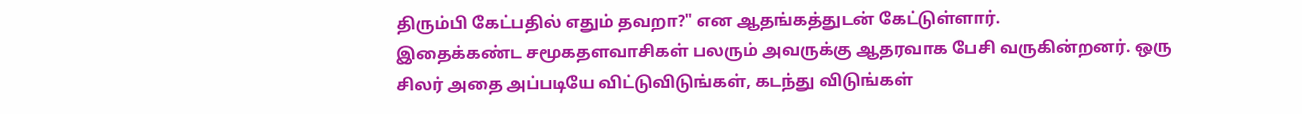திரும்பி கேட்பதில் எதும் தவறா?" என ஆதங்கத்துடன் கேட்டுள்ளார்.
இதைக்கண்ட சமூகதளவாசிகள் பலரும் அவருக்கு ஆதரவாக பேசி வருகின்றனர். ஒரு சிலர் அதை அப்படியே விட்டுவிடுங்கள், கடந்து விடுங்கள்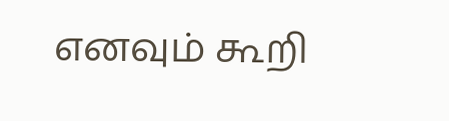எனவும் கூறி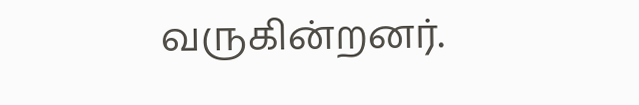வருகின்றனர்.